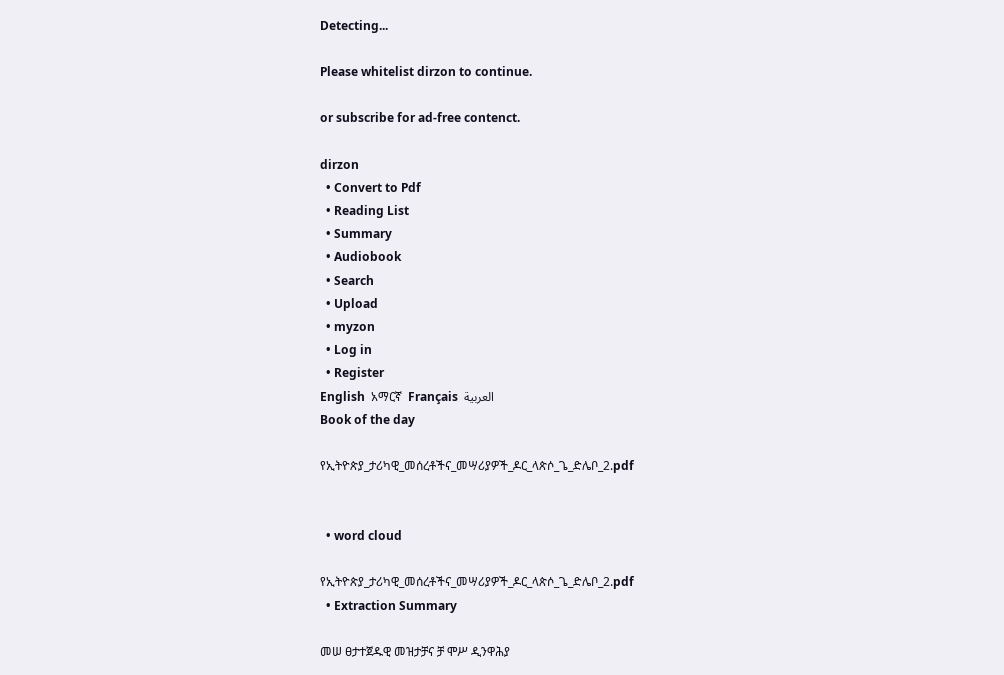Detecting...

Please whitelist dirzon to continue.

or subscribe for ad-free contenct.

dirzon
  • Convert to Pdf
  • Reading List
  • Summary
  • Audiobook
  • Search
  • Upload
  • myzon
  • Log in
  • Register
English  አማርኛ  Français  العربية
Book of the day

የኢትዮጵያ_ታሪካዊ_መሰረቶችና_መሣሪያዎች_ዶር_ላጵሶ_ጌ_ድሌቦ_2.pdf


  • word cloud

የኢትዮጵያ_ታሪካዊ_መሰረቶችና_መሣሪያዎች_ዶር_ላጵሶ_ጌ_ድሌቦ_2.pdf
  • Extraction Summary

መሠ ፀታተጀዱዊ መዝታቻና ቻ ሞሥ ዲንዋሕያ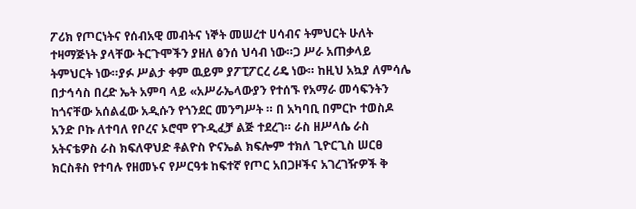ፖሪክ የጦርነትና የሰብአዊ መብትና ነኞት መሠረተ ሀሳብና ትምህርት ሁለት ተዛማጅነት ያላቸው ትርጉሞችን ያዘለ ፅንሰ ህሳብ ነው።ጋ ሥራ አጠቃላይ ትምህርት ነው።ያፉ ሥልታ ቀም ዉይም ያፖፒፖርረ ሪዴ ነው። ከዚህ አኳያ ለምሳሌ በታኅሳስ በረድ ኤት አምባ ላይ «አሥራኤላውያን የተሰኙ የአማራ መሳፍንትን ከጎናቸው አሰልፈው አዲሱን የጎንደር መንግሥት ። በ አካባቢ በምርኮ ተወስዶ አንድ ቦኩ ለተባለ የቦረና ኦሮሞ የጉዲፈቻ ልጅ ተደረገ። ራስ ዘሥላሴ ራስ አትናቴዎስ ራስ ክፍለዋህድ ቶልዮስ ዮናኤል ክፍሎም ተክለ ጊዮርጊስ ሠርፀ ክርስቶስ የተባሉ የዘመኑና የሥርዓቱ ከፍተኛ የጦር አበጋዞችና አገረገዥዎች ቅ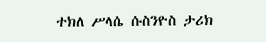ተክለ ሥላሴ ሱስንዮስ ታሪክ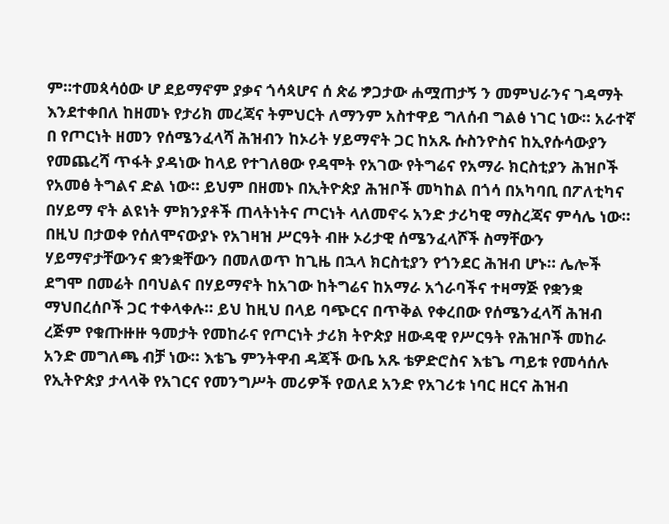ም።ተመጳሳዕው ሆ ደይማኖም ያቃና ጎሳጳሆና ሰ ጵሬ ፇጋታው ሐሟጠታኝ ን መምህራንና ገዳማት እንደተቀበለ ከዘመኑ የታሪክ መረጃና ትምህርት ለማንም አስተዋይ ግለሰብ ግልፅ ነገር ነው። አራተኛ በ የጦርነት ዘመን የሰሜንፈላሻ ሕዝብን ከኦሪት ሃይማኖት ጋር ከአጹ ሱስንዮስና ከኢየሱሳውያን የመጨረሻ ጥፋት ያዳነው ከላይ የተገለፀው የዳሞት የአገው የትግሬና የአማራ ክርስቲያን ሕዝቦች የአመፅ ትግልና ድል ነው። ይህም በዘመኑ በኢትዮጵያ ሕዝቦች መካከል በጎሳ በአካባቢ በፖለቲካና በሃይማ ኖት ልዩነት ምክንያቶች ጠላትነትና ጦርነት ላለመኖሩ አንድ ታሪካዊ ማስረጃና ምሳሌ ነው። በዚህ በታወቀ የሰለሞናውያኑ የአገዛዝ ሥርዓት ብዙ ኦሪታዊ ሰሜንፈላሾች ስማቸውን ሃይማኖታቸውንና ቋንቋቸውን በመለወጥ ከጊዜ በኋላ ክርስቲያን የጎንደር ሕዝብ ሆኑ። ሌሎች ደግሞ በመሬት በባህልና በሃይማኖት ከአገው ከትግሬና ከአማራ አጎራባችና ተዛማጅ የቋንቋ ማህበረሰቦች ጋር ተቀላቀሉ። ይህ ከዚህ በላይ ባጭርና በጥቅል የቀረበው የሰሜንፈላሻ ሕዝብ ረጅም የቁጡዙዙ ዓመታት የመከራና የጦርነት ታሪክ ትዮጵያ ዘውዳዊ የሥርዓት የሕዝቦች መከራ አንድ መግለጫ ብቻ ነው። እቴጌ ምንትዋብ ዳጃች ውቤ አጹ ቴዎድሮስና እቴጌ ጣይቱ የመሳሰሉ የኢትዮጵያ ታላላቅ የአገርና የመንግሥት መሪዎች የወለደ አንድ የአገሪቱ ነባር ዘርና ሕዝብ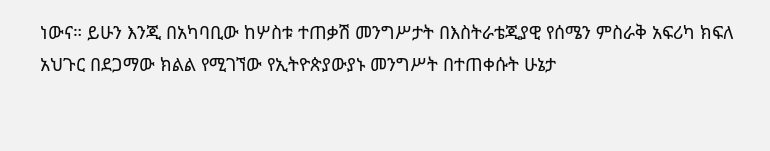ነውና። ይሁን እንጂ በአካባቢው ከሦስቱ ተጠቃሽ መንግሥታት በእስትራቴጂያዊ የሰሜን ምስራቅ አፍሪካ ክፍለ አህጉር በደጋማው ክልል የሚገኘው የኢትዮጵያውያኑ መንግሥት በተጠቀሱት ሁኔታ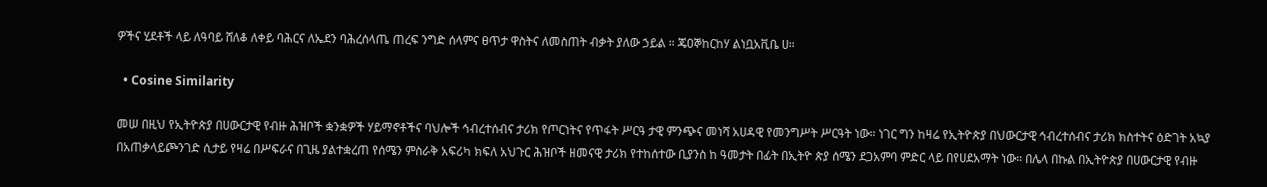ዎችና ሂደቶች ላይ ለዓባይ ሸለቆ ለቀይ ባሕርና ለኤደን ባሕረሰላጤ ጠረፍ ንግድ ሰላምና ፀጥታ ዋስትና ለመስጠት ብቃት ያለው ኃይል ። ጄዐኞከርከሃ ልነቧአቪቤ ሀ።

  • Cosine Similarity

መሠ በዚህ የኢትዮጵያ በሀውርታዊ የብዙ ሕዝቦች ቋንቋዎች ሃይማኖቶችና ባህሎች ኅብረተሰብና ታሪክ የጦርነትና የጥፋት ሥርዓ ታዊ ምንጭና መነሻ አሀዳዊ የመንግሥት ሥርዓት ነው። ነገር ግን ከዛሬ የኢትዮጵያ በህውርታዊ ኅብረተሰብና ታሪክ ክስተትና ዕድገት አኳያ በአጠቃላይጮንገድ ሲታይ የዛሬ በሥፍራና በጊዜ ያልተቋረጠ የሰሜን ምስራቅ አፍሪካ ክፍለ አህጉር ሕዝቦች ዘመናዊ ታሪክ የተከሰተው ቢያንስ ከ ዓመታት በፊት በኢትዮ ጵያ ሰሜን ደጋአምባ ምድር ላይ በየሀደአማት ነው። በሌላ በኩል በኢትዮጵያ በሀውርታዊ የብዙ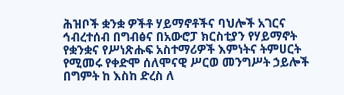ሕዝቦች ቋንቋ ዎችቶ ሃይማኖቶችና ባህሎች አገርና ኅብረተሰብ በግብፅና በአውሮፓ ክርስቲያን የሃይማኖት የቋንቋና የሥነጽሑፍ አስተማሪዎች እምነትና ትምሀርት የሚመሩ የቀድሞ ሰለሞናዊ ሥርወ መንግሥት ኃይሎች በግምት ከ እስከ ድረስ ለ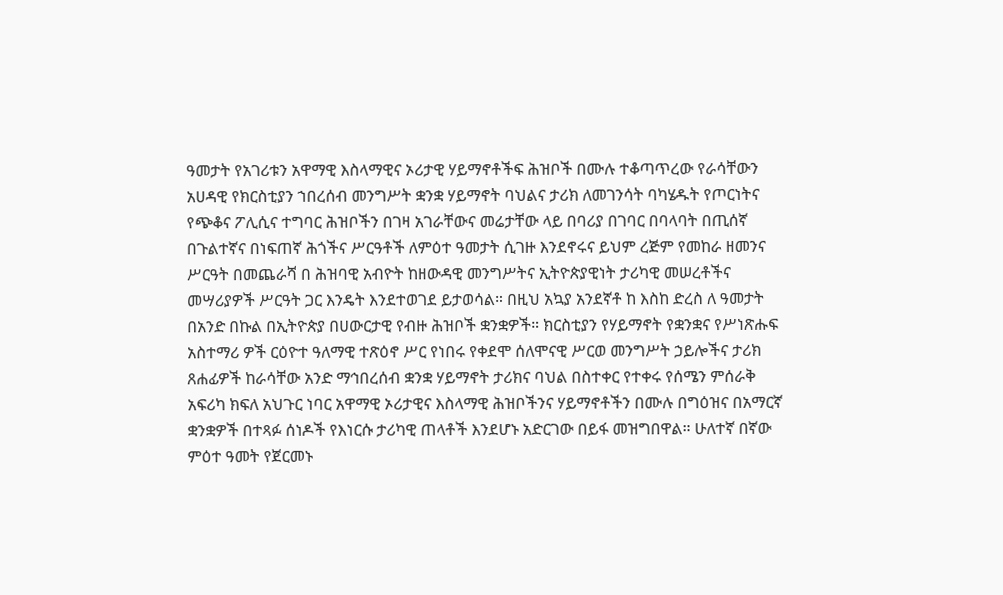ዓመታት የአገሪቱን አዋማዊ እስላማዊና ኦሪታዊ ሃይማኖቶችፍ ሕዝቦች በሙሉ ተቆጣጥረው የራሳቸውን አሀዳዊ የክርስቲያን ኀበረሰብ መንግሥት ቋንቋ ሃይማኖት ባህልና ታሪክ ለመገንሳት ባካሄዱት የጦርነትና የጭቆና ፖሊሲና ተግባር ሕዝቦችን በገዛ አገራቸውና መሬታቸው ላይ በባሪያ በገባር በባላባት በጢሰኛ በጉልተኛና በነፍጠኛ ሕጎችና ሥርዓቶች ለምዕተ ዓመታት ሲገዙ እንደኖሩና ይህም ረጅም የመከራ ዘመንና ሥርዓት በመጨራሻ በ ሕዝባዊ አብዮት ከዘውዳዊ መንግሥትና ኢትዮጵያዊነት ታሪካዊ መሠረቶችና መሣሪያዎች ሥርዓት ጋር እንዴት እንደተወገደ ይታወሳል። በዚህ አኳያ አንደኛቶ ከ እስከ ድረስ ለ ዓመታት በአንድ በኩል በኢትዮጵያ በሀውርታዊ የብዙ ሕዝቦች ቋንቋዎች። ክርስቲያን የሃይማኖት የቋንቋና የሥነጽሑፍ አስተማሪ ዎች ርዕዮተ ዓለማዊ ተጽዕኖ ሥር የነበሩ የቀደሞ ሰለሞናዊ ሥርወ መንግሥት ኃይሎችና ታሪክ ጸሐፊዎች ከራሳቸው አንድ ማኅበረሰብ ቋንቋ ሃይማኖት ታሪክና ባህል በስተቀር የተቀሩ የሰሜን ምሰራቅ አፍሪካ ክፍለ አህጉር ነባር አዋማዊ ኦሪታዊና እስላማዊ ሕዝቦችንና ሃይማኖቶችን በሙሉ በግዕዝና በአማርኛ ቋንቋዎች በተጻፉ ሰነዶች የእነርሱ ታሪካዊ ጠላቶች እንደሆኑ አድርገው በይፋ መዝግበዋል። ሁለተኛ በኛው ምዕተ ዓመት የጀርመኑ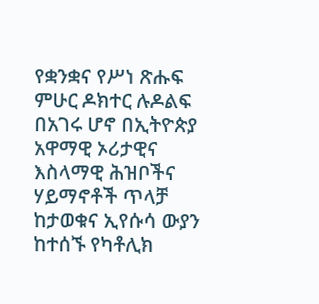የቋንቋና የሥነ ጽሑፍ ምሁር ዶክተር ሉዶልፍ በአገሩ ሆኖ በኢትዮጵያ አዋማዊ ኦሪታዊና እስላማዊ ሕዝቦችና ሃይማኖቶች ጥላቻ ከታወቁና ኢየሱሳ ውያን ከተሰኙ የካቶሊክ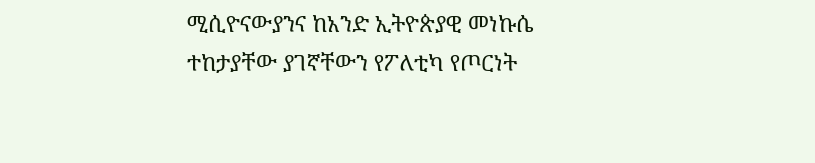ሚሲዮናውያንና ከአንድ ኢትዮጵያዊ መነኩሴ ተከታያቸው ያገኛቸውን የፖለቲካ የጦርነት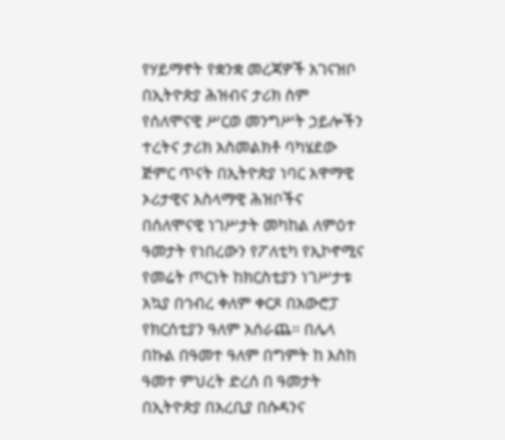የሃይማኖት የቋንቋ መረጃዎች አገናዝቦ በኢትዮጵያ ሕዝብና ታሪክ ስም የሰለሞናዊ ሥርወ መንግሥት ኃይሎችን ተረትና ታሪክ አስመልክቶ ባካሄደው ጅምር ጥናት በኢትዮጵያ ነባር አዋማዊ ኦሪታዊና እስላማዊ ሕዝቦችና በሰለሞናዊ ነገሥታት መካከል ለምዕተ ዓመታት የነበረውን የፖለቲካ የኢኮኖሚና የመሬት ጦርነት ከክርስቲያን ነገሥታቱ አኳያ በኅብረ ቀለም ቀርጾ በአውሮፓ የክርሰቲያን ዓለም አሰራጨ። በሌላ በኩል በዓመተ ዓለም በግምት ከ እስከ ዓመተ ምህረት ድረሰ በ ዓመታት በኢትዮጵያ በአረቢያ በሱዳንና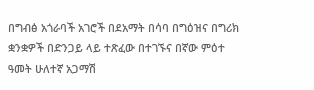በግብፅ አጎራባች አገሮች በደአማት በሳባ በግዕዝና በግሪክ ቋንቋዎች በድንጋይ ላይ ተጽፈው በተገኙና በኛው ምዕተ ዓመት ሁለተኛ አጋማሽ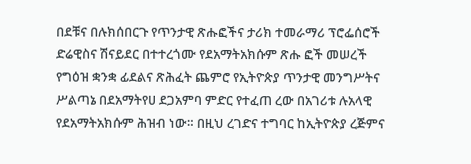በደቹና በሉክሰበርጉ የጥንታዊ ጽሑፎችና ታሪክ ተመራማሪ ፕሮፌሰሮች ድሬዊስና ሽናይደር በተተረጎሙ የደአማትአክሱም ጽሑ ፎች መሠረች የግዕዝ ቋንቋ ፊደልና ጽሕፈት ጨምሮ የኢትዮጵያ ጥንታዊ መንግሥትና ሥልጣኔ በደአማትየሀ ደጋአምባ ምድር የተፈጠ ረው በአገሪቱ ሉአላዊ የደአማትአክሱም ሕዝብ ነው። በዚህ ረገድና ተግባር ከኢትዮጵያ ረጅምና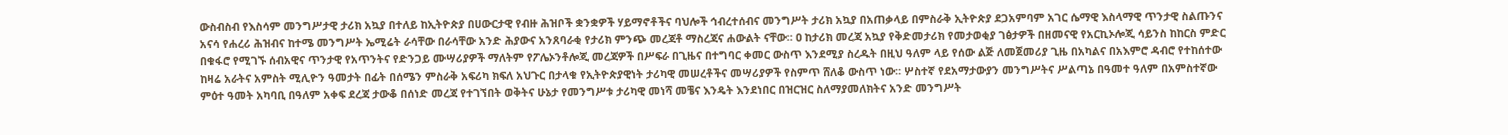ውስብስብ የእስሳም መንግሥታዊ ታሪክ አኳያ በተለይ ከኢትዮጵያ በሀውርታዊ የብዙ ሕዝቦች ቋንቋዎች ሃይማኖቶችና ባህሎች ኅብረተሰብና መንግሥት ታሪክ አኳያ በአጠቃላይ በምስራቅ ኢትዮጵያ ደጋአምባም አገር ሴማዊ እስላማዊ ጥንታዊ ስልጡንና አናሳ የሐረሪ ሕዝብና ከተሜ መንግሥት ኤሚሬት ራሳቸው በራሳቸው አንድ ሕያውና አንጸባራቂ የታሪክ ምንጭ መረጃቶ ማስረጃና ሐውልት ናቸው። ዐ ከታሪክ መረጃ አኳያ የቅድመታሪክ የመታወቂያ ገፅታዎች በዘመናዊ የአርኪኦሎጂ ሳይንስ ከከርስ ምድር በቁፋሮ የሚገኙ ሰብአዊና ጥንታዊ የአጥንትና የድንጋይ ሙሣሪያዎች ማለትም የፖሌኦንቶሎጂ መረጃዎች በሥፍራ በጊዜና በተግባር ቀመር ውስጥ እንደሚያ ስረዱት በዚህ ዓለም ላይ የሰው ልጅ ለመጀመሪያ ጊዜ በአካልና በአእምሮ ዳብሮ የተከሰተው ከዛሬ አራትና አምስት ሚሊዮን ዓመታት በፊት በሰሜን ምስራቅ አፍሪካ ክፍለ አህጉር በታላቁ የኢትዮጵያዊነት ታሪካዊ መሠረቶችና መሣሪያዎች የስምጥ ሸለቆ ውስጥ ነው። ሦስተኛ የደአማታውያን መንግሥትና ሥልጣኔ በዓመተ ዓለም በአምስተኛው ምዕተ ዓመት አካባቢ በዓለም አቀፍ ደረጃ ታውቆ በሰነድ መረጃ የተገኘበት ወቅትና ሁኔታ የመንግሥቱ ታሪካዊ መነሻ መቼና እንዴት እንደነበር በዝርዝር ስለማያመለክትና አንድ መንግሥት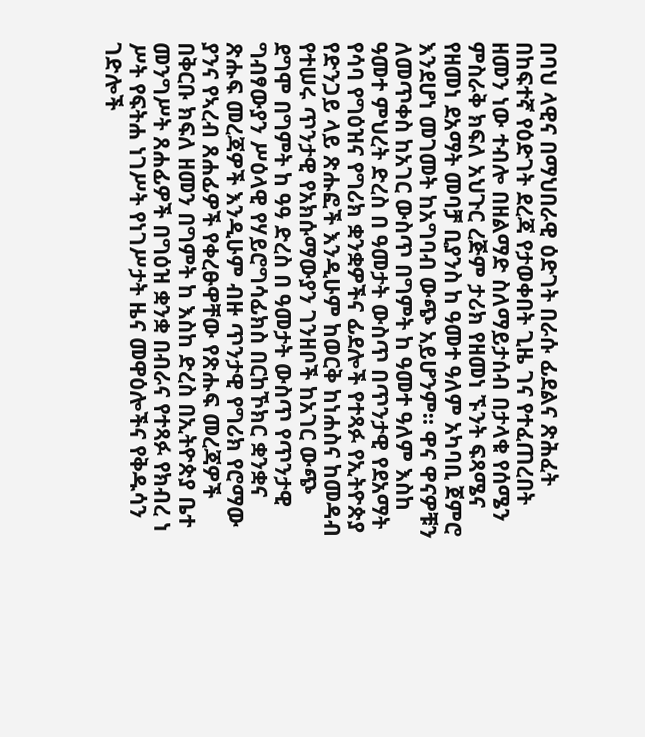በባህ ላዊና በማህበራዊ ዕድገት በራሱ ፊደልና ጽሕፈት በከፍተኛ የዕድገት ደረጃ የታወቀበት ጊዜ ገና የተፈጠረበት ዘመን ነው ተብሎ በዘልማድ ስለማይታሰብ በታላቁ የሰሜን ምስራቅ ክፍለ አህጉር ረጅም ታሪክ የዘመነ ኙንት ፍጻሜና የዘመነ ደአማት መባቻ ቢያንስ ከ ዓመተ ዓለም አካባቢ ጀምሮ እንደሆነ መገመት ከአግባብ ውጭ አይሆንም። ዋና ዋናዎቹን ለመጥቀስ ከአገር ውስጥ በግምት ከ ዓመተ ዓለም እስከ ዓመተ ምህረት ድረስ በ ዓመታት ውስጥ በጥንታዊ የደአማት የሳባ የግዕዝና የግሪክ ቋንቋዎችና ፊደሎች የተጻፉ የኢትዮጵያ የድንጋይ ላይ ጽሑፎች እንዲሁም ከወርቅ ከነሐስና ከመዳብ የተሠሩ ጥንታዊ የአክሱማውያን ገንዘቦች ከአገር ውጭ ደግሞ በግምት ከ ዓዓ ድረስ በ ዓመታት ውስጥ የጥንታዊ ግብፃውያን ሥዕላዊ የሃይሮግሳፊክስ በርከኾክር ቋንቋና ጽሑፍ መረጃዎች እንዲሁም ብዙ ጥንታዊ የግሪክ የሮማው ያንና የኣረብ ጸሐፊዎች የቀረፁዋቸው የጽሑፍ መረጃዎች በቅርቡ ክፍለ ዘመን በግምት ከ እስከ ድረስ በኢትዮጵያ ቤተ መንግሥት ጸሐፊዎች በግዕዝ ቋንቋ በብራና የተጻፉ የክብረ ነ ሥት የፍትሐ ነገሥት የነገሥታት ዜና መዋዕሎችና የቅዱሳን ገድሎች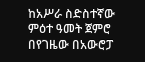ከአሥራ ስድስተኛው ምዕተ ዓመት ጀምሮ በየገዜው በአውሮፓ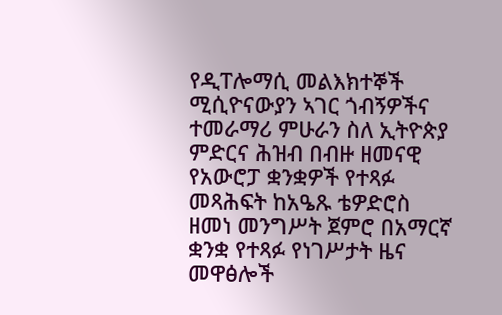የዲፐሎማሲ መልእክተኞች ሚሲዮናውያን ኣገር ጎብኝዎችና ተመራማሪ ምሁራን ስለ ኢትዮጵያ ምድርና ሕዝብ በብዙ ዘመናዊ የአውሮፓ ቋንቋዎች የተጻፉ መጻሕፍት ከአዔጹ ቴዎድሮስ ዘመነ መንግሥት ጀምሮ በአማርኛ ቋንቋ የተጻፉ የነገሥታት ዜና መዋፅሎች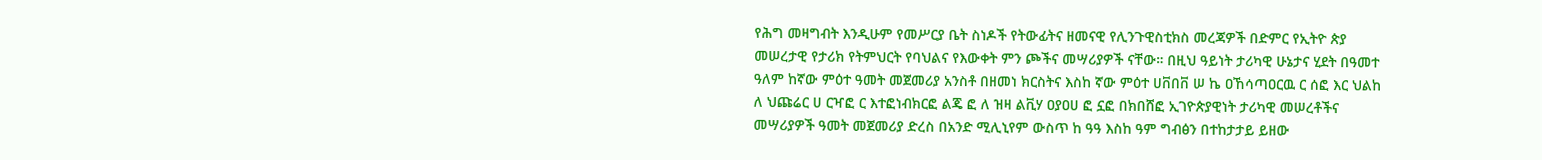የሕግ መዛግብት እንዲሁም የመሥርያ ቤት ስነዶች የትውፊትና ዘመናዊ የሊንጉዊስቲክስ መረጃዎች በድምር የኢትዮ ጵያ መሠረታዊ የታሪክ የትምህርት የባህልና የእውቀት ምን ጮችና መሣሪያዎች ናቸው። በዚህ ዓይነት ታሪካዊ ሁኔታና ሂደት በዓመተ ዓለም ከኛው ምዕተ ዓመት መጀመሪያ አንስቶ በዘመነ ክርስትና እስከ ኛው ምዕተ ሀቨበቨ ሠ ኬ ዐኸሳጣዐርዉ ር ሰፎ እር ህልከ ለ ህጩሬር ሀ ርዣፎ ር እተፎነብክርፎ ልጄ ፎ ለ ዝዛ ልቪሃ ዐያዐሀ ፎ ኗፎ በክበሸፎ ኢገዮጵያዊነት ታሪካዊ መሠረቶችና መሣሪያዎች ዓመት መጀመሪያ ድረስ በአንድ ሚሊኒየም ውስጥ ከ ዓዓ እስከ ዓም ግብፅን በተከታታይ ይዘው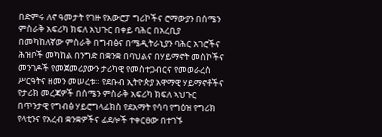በድምሩ ለኖ ዓመታት የገዙ የአውሮፓ ግሪኮችና ሮማውያን በሰሜን ምስራቅ አፍሪካ ክፍለ አህጉር በቀይ ባሕር በአረቢያ በመካከለኛው ምስራቅ በግብፅና በሜዲትራኒያን ባሕር አገሮችና ሕዝቦች መካከል በንግድ በቋንቋ በባህልና በሃይማኖት መስኮችና መንገዶች የመጀመሪያውን ታሪካዊ የመስተጋብርና የመወራረስ ሥርዓትና ዘመን መሠረቱ። የደቡብ ኢትዮጵያ አዋማዊ ሃይማኖቶችና የታሪክ መረጃዎች በሰሜን ምስራቅ አፍሪካ ክፍለ ኣህጉር በጥንታዊ የግብፅ ሃይሮግላፊክስ የደአማት የሳባ የግዕዝ የግሪክ የላቲንና የአረብ ቋንቋዎችና ፊደሎች ተቀርፀው በተገኙ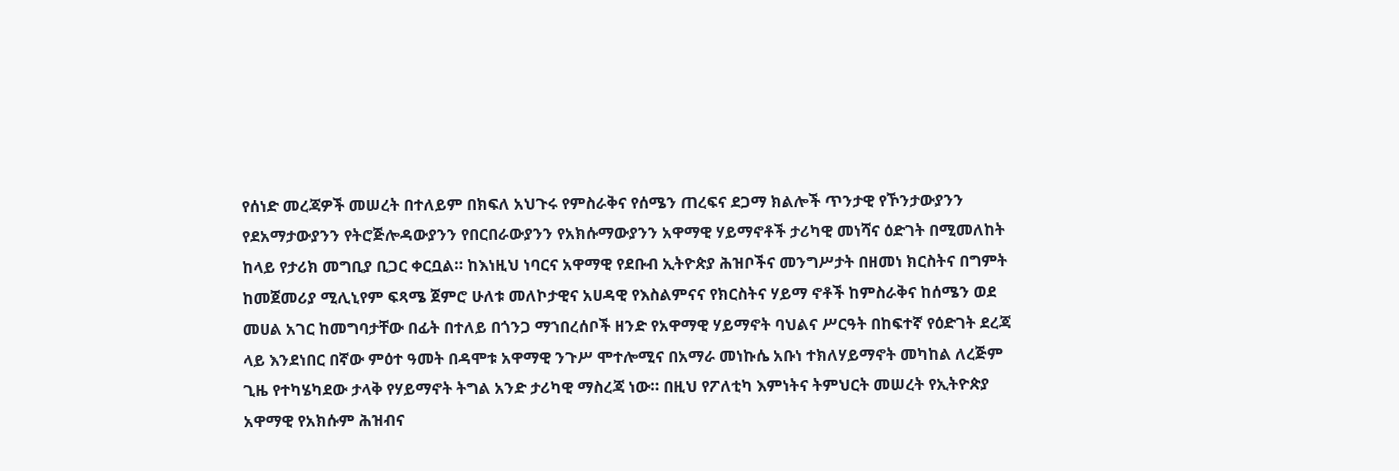የሰነድ መረጃዎች መሠረት በተለይም በክፍለ አህጉሩ የምስራቅና የሰሜን ጠረፍና ደጋማ ክልሎች ጥንታዊ የኾንታውያንን የደአማታውያንን የትሮጅሎዳውያንን የበርበራውያንን የአክሱማውያንን አዋማዊ ሃይማኖቶች ታሪካዊ መነሻና ዕድገት በሚመለከት ከላይ የታሪክ መግቢያ ቢጋር ቀርቧል። ከእነዚህ ነባርና አዋማዊ የደቡብ ኢትዮጵያ ሕዝቦችና መንግሥታት በዘመነ ክርስትና በግምት ከመጀመሪያ ሚሊኒየም ፍጻሜ ጀምሮ ሁለቱ መለኮታዊና አሀዳዊ የእስልምናና የክርስትና ሃይማ ኖቶች ከምስራቅና ከሰሜን ወደ መሀል አገር ከመግባታቸው በፊት በተለይ በጎንጋ ማኀበረሰቦች ዘንድ የአዋማዊ ሃይማኖት ባህልና ሥርዓት በከፍተኛ የዕድገት ደረጃ ላይ እንደነበር በኛው ምዕተ ዓመት በዳሞቱ አዋማዊ ንጉሥ ሞተሎሚና በአማራ መነኩሴ አቡነ ተክለሃይማኖት መካከል ለረጅም ጊዜ የተካሄካደው ታላቅ የሃይማኖት ትግል አንድ ታሪካዊ ማስረጃ ነው። በዚህ የፖለቲካ እምነትና ትምህርት መሠረት የኢትዮጵያ አዋማዊ የአክሱም ሕዝብና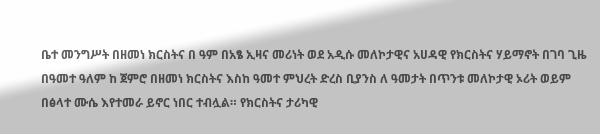ቤተ መንግሥት በዘመነ ክርስትና በ ዓም በአፄ ኢዛና መሪነት ወደ አዲሱ መለኮታዊና አሀዳዊ የክርስትና ሃይማኖት በገባ ጊዜ በዓመተ ዓለም ከ ጀምሮ በዘመነ ክርስትና እስከ ዓመተ ምህረት ድረስ ቢያንስ ለ ዓመታት በጥንቱ መለኮታዊ ኦሪት ወይም በፅላተ ሙሴ እየተመራ ይኖር ነበር ተብሏል። የክርስትና ታሪካዊ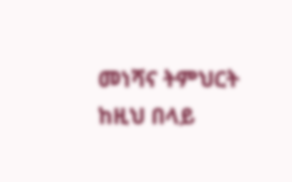መነሻና ትምህርት ከዚህ በላይ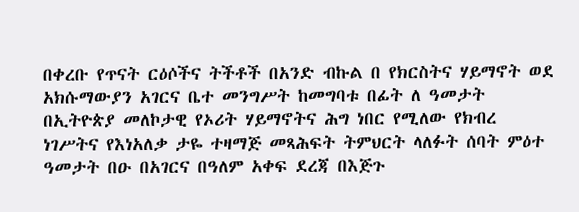በቀረቡ የጥናት ርዕሶችና ትችቶች በአንድ ብኩል በ የክርስትና ሃይማኖት ወደ አክሱማውያን አገርና ቤተ መንግሥት ከመግባቱ በፊት ለ ዓመታት በኢትዮጵያ መለኮታዊ የኦሪት ሃይማኖትና ሕግ ነበር የሚለው የክብረ ነገሥትና የእነአለቃ ታዬ ተዛማጅ መጻሕፍት ትምህርት ላለፉት ሰባት ምዕተ ዓመታት በዑ በአገርና በዓለም አቀፍ ደረጃ በእጅጉ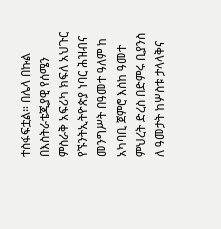ተስፋፍቷል። በሌላ በኩል በእስትራቴጂያዊ የሰሜን ምስራቅ አፍሪካ ክፍለ አህጉር የኙንትኢትዮጵያ ነባር ሕዝብና መንግሥት በዓመተ ዓለም ከ አካባቢ ጀምሮ እስከ ዓመተ ምህረት ድረስ በድምሩ ቢያንስ ለ ዓመታት ከሦስቱ ታላላቅና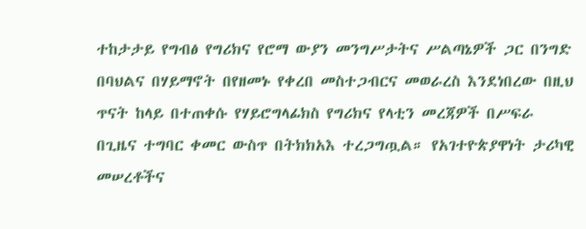ተከታታይ የግብፅ የግሪክና የሮማ ውያን መንግሥታትና ሥልጣኔዎች ጋር በንግድ በባህልና በሃይማኖት በየዘመኑ የቀረበ መስተጋብርና መወራረስ እንደነበረው በዚህ ጥናት ከላይ በተጠቀሱ የሃይሮግላፊክስ የግሪክና የላቲን መረጃዎች በሥፍራ በጊዜና ተግባር ቀመር ውስጥ በትክክአእ ተረጋግጧል። የአገተዮጵያዋነት ታሪካዊ መሠረቶችና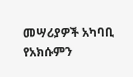መሣሪያዎች አካባቢ የአክሱምን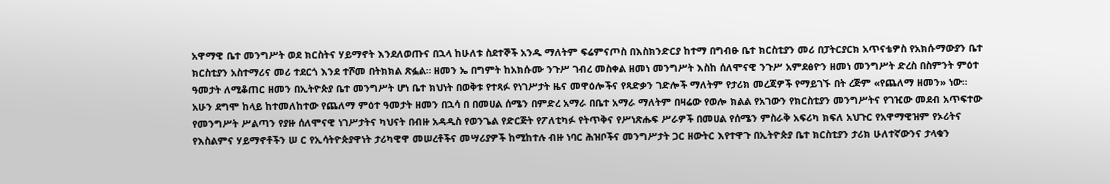አዋማዊ ቤተ መንግሥት ወደ ክርስትና ሃይማኖት እንደለወጡና በኋላ ከሁለቱ ስደተኞች አንዱ ማለትም ፍሬምናጦስ በእስክንድርያ ከተማ በግብፁ ቤተ ክርስቲያን መሪ በፓትርያርክ አጥናቴዎስ የአክሱማውያን ቤተ ክርስቲያን አስተማሪና መሪ ተደርጎ እንደ ተሾመ በትክክል ጽፏል። ዘመን ኤ በግምት ከአክሱሙ ንጉሥ ገብረ መስቀል ዘመነ መንግሥት እስከ ሰለሞናዊ ንጉሥ አምደፅዮን ዘመነ መንግሥት ድረስ በስምንት ምዕተ ዓመታት ለሚቆጠር ዘመን በኢትዮጵያ ቤተ መንግሥት ሆነ ቤተ ክህነት በወቅቱ የተጻፉ የነገሥታት ዜና መዋዕሎችና የጻድቃን ገድሎች ማለትም የታሪክ መረጃዎች የማይገኙ በት ረጅም «የጨለማ ዘመን» ነው። አሁን ደግሞ ከላይ ከተመለከተው የጨለማ ምዕተ ዓመታት ዘመን በኋሳ በ በመሀል ሰሜን በምድረ አማራ በቤተ አማራ ማለትም በዛሬው የወሎ ክልል የአገውን የክርስቲያን መንግሥትና የገዢው መደብ አጥፍተው የመንግሥት ሥልጣን የያዙ ሰለሞናዊ ነገሥታትና ካህናት በብዙ አዳዲስ የወንጌል የድርጅት የፖለቲካፉ የትጥቅና የሥነጽሑፍ ሥራዎች በመሀል የሰሜን ምስራቅ አፍሪካ ክፍለ አህጉር የአዋማዊዝም የኦሪትና የእስልምና ሃይማኖቶችን ሠ ር የኢሳትዮጵያዋነት ታሪካዊዋ መሠረቶችና መሣሪያዎች ከሚከተሉ ብዙ ነባር ሕዝቦችና መንግሥታት ጋር ዘውትር እየተዋጉ በኢትዮጵያ ቤተ ክርስቲያን ታሪክ ሁለተኛውንና ታላቁን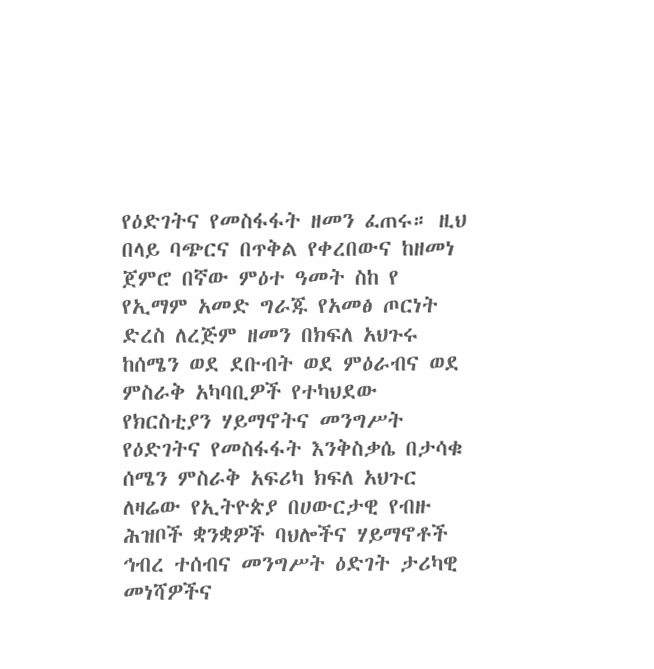የዕድገትና የመስፋፋት ዘመን ፈጠሩ። ዚህ በላይ ባጭርና በጥቅል የቀረበውና ከዘመነ ጀምሮ በኛው ምዕተ ዓመት ስከ የ የኢማም አመድ ግራጁ የአመፅ ጦርነት ድረስ ለረጅም ዘመን በክፍለ አህጉሩ ከሰሜን ወደ ደቡብት ወደ ምዕራብና ወደ ምስራቅ አካባቢዎች የተካህደው የክርስቲያን ሃይማኖትና መንግሥት የዕድገትና የመስፋፋት እንቅስቃሴ በታሳቁ ሰሜን ምስራቅ አፍሪካ ክፍለ አህጉር ለዛሬው የኢትዮጵያ በሀውርታዊ የብዙ ሕዝቦች ቋንቋዎች ባህሎችና ሃይማኖቶች ኅብረ ተሰብና መንግሥት ዕድገት ታሪካዊ መነሻዎችና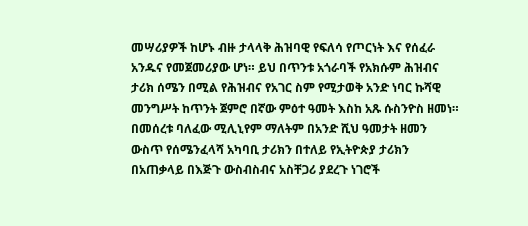መሣሪያዎች ከሆኑ ብዙ ታላላቅ ሕዝባዊ የፍለሳ የጦርነት እና የሰፈራ አንዱና የመጀመሪያው ሆነ። ይህ በጥንቱ አጎራባች የአክሱም ሕዝብና ታሪክ ሰሜን በሚል የሕዝብና የአገር ስም የሚታወቅ አንድ ነባር ኩሻዊ መንግሥት ከጥንት ጀምሮ በኛው ምዕተ ዓመት እስከ አጹ ሱስንዮስ ዘመነ። በመሰረቱ ባለፈው ሚሊኒየም ማለትም በአንድ ሺህ ዓመታት ዘመን ውስጥ የሰሜንፈላሻ አካባቢ ታሪክን በተለይ የኢትዮጵያ ታሪክን በአጠቃላይ በእጅጉ ውስብስብና አስቸጋሪ ያደረጉ ነገሮች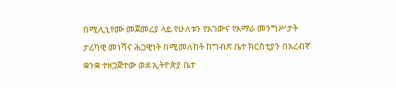በሚሊኒየሙ መጀመሪያ ላይ የሁለቱን የአገውና የአማራ መንግሥታት ታሪካዊ መነሻና ሕጋዊነት በሚመለከት ከግብጽ ቤተ ክርስቲያን በአረብኛ ቋንቋ ተዘጋጅተው ወደ ኢትዮጵያ ቤተ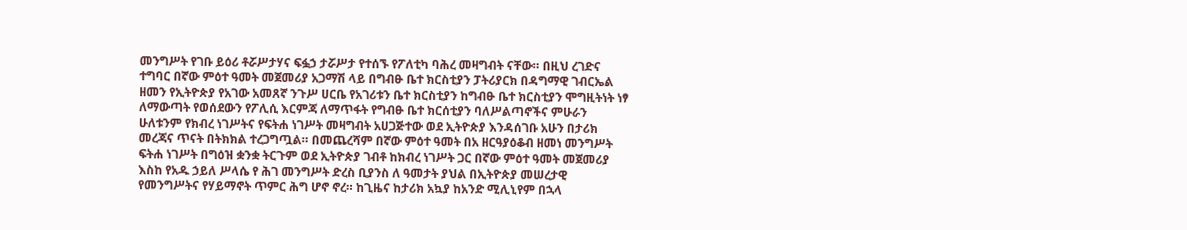መንግሥት የገቡ ይዕሪ ቶሯሥታሃና ፍፏኃ ታሯሥታ የተሰኙ የፖለቲካ ባሕረ መዛግብት ናቸው። በዚህ ረገድና ተግባር በኛው ምዕተ ዓመት መጀመሪያ አጋማሽ ላይ በግብፁ ቤተ ክርስቲያን ፓትሪያርክ በዳግማዊ ገብርኤል ዘመን የኢትዮጵያ የአገው አመጸኛ ንጉሥ ሀርቤ የአገሪቱን ቤተ ክርስቲያን ከግብፁ ቤተ ክርስቲያን ሞግዚትነት ነፃ ለማውጣት የወሰደውን የፖሊሲ እርምጃ ለማጥፋት የግብፁ ቤተ ክርሰቲያን ባለሥልጣኖችና ምሁራን ሁለቱንም የክብረ ነገሥትና የፍትሐ ነገሥት መዛግብት አሀጋጅተው ወደ ኢትዮጵያ እንዳሰገቡ አሁን በታሪክ መረጃና ጥናት በትክክል ተረጋግጧል። በመጨረሻም በኛው ምዕተ ዓመት በአ ዘርዓያዕቆብ ዘመነ መንግሥት ፍትሐ ነገሥት በግዕዝ ቋንቋ ትርጉም ወደ ኢትዮጵያ ገብቶ ከክብረ ነገሥት ጋር በኛው ምዕተ ዓመት መጀመሪያ እስከ የአዱ ኃይለ ሥላሴ የ ሕገ መንግሥት ድረስ ቢያንስ ለ ዓመታት ያህል በኢትዮጵያ መሠረታዊ የመንግሥትና የሃይማኖት ጥምር ሕግ ሆኖ ኖረ። ከጊዜና ከታሪክ አኳያ ከአንድ ሚሊኒየም በኋላ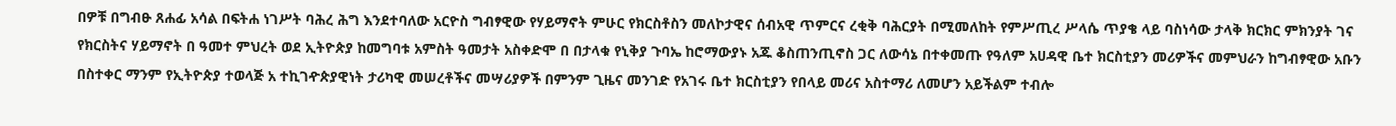በዎቹ በግብፁ ጸሐፊ አሳል በፍትሐ ነገሥት ባሕረ ሕግ እንደተባለው አርዮስ ግብፃዊው የሃይማኖት ምሁር የክርስቶስን መለኮታዊና ሰብአዊ ጥምርና ረቂቅ ባሕርያት በሚመለከት የምሥጢረ ሥላሴ ጥያቄ ላይ ባስነሳው ታላቅ ክርክር ምክንያት ገና የክርስትና ሃይማኖት በ ዓመተ ምህረት ወደ ኢትዮጵያ ከመግባቱ አምስት ዓመታት አስቀድሞ በ በታላቁ የኒቅያ ጉባኤ ከሮማውያኑ አጁ ቆስጠንጢኖስ ጋር ለውሳኔ በተቀመጡ የዓለም አሀዳዊ ቤተ ክርስቲያን መሪዎችና መምህራን ከግብፃዊው አቡን በስተቀር ማንም የኢትዮጵያ ተወላጅ አ ተኪገዯጵያዊነት ታሪካዊ መሠረቶችና መሣሪያዎች በምንም ጊዜና መንገድ የአገሩ ቤተ ክርስቲያን የበላይ መሪና አስተማሪ ለመሆን አይችልም ተብሎ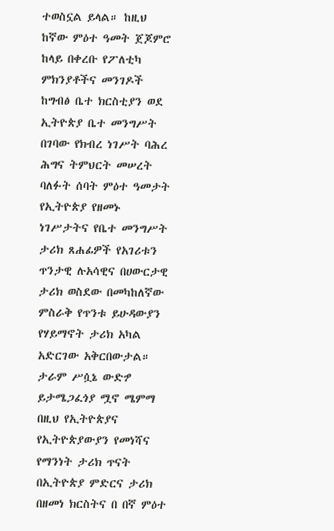ተወስኗል ይላል። ከዚህ ከኛው ምዕተ ዓመት ጀጆምሮ ከላይ በቀረቡ የፖለቲካ ምክንያቶችና መንገዶች ከግብፅ ቤተ ክርስቲያን ወደ ኢትዮጵያ ቤተ መንግሥት በገባው የክብረ ነገሥት ባሕረ ሕግና ትምህርት መሠረት ባለፉት ሰባት ምዕተ ዓመታት የኢትዮጵያ የዘመኑ ነገሥታትና የቤተ መንግሥት ታሪክ ጸሐፊዎች የአገሪቱን ጥንታዊ ሉአሳዊና በሀውርታዊ ታሪክ ወስደው በመካከለኛው ምስራቅ የጥንቱ ይሁዳውያን የሃይማኖት ታሪክ አካል አድርገው አቅርበውታል። ታራም ሥሷኔ ውድፇ ይታሜጋፈጎያ ሟኖ ሜምማ በዚህ የኢትዮጵያና የኢትዮጵያውያን የመነሻና የማንነት ታሪክ ጥናት በኢትዮጵያ ምድርና ታሪክ በዘመነ ክርስትና በ በኛ ምዕተ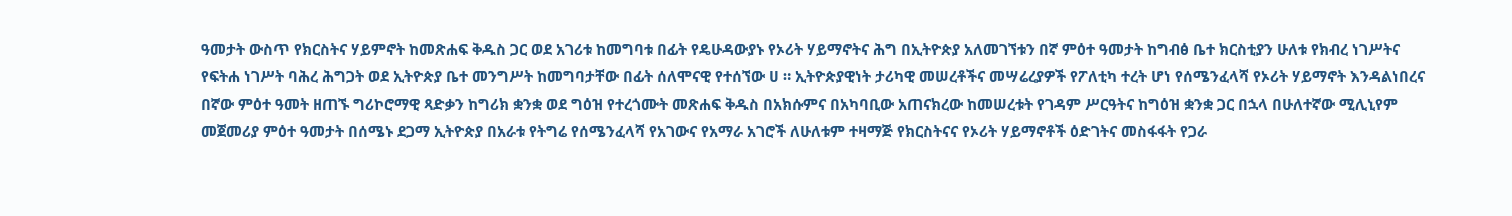ዓመታት ውስጥ የክርስትና ሃይምኖት ከመጽሐፍ ቅዱስ ጋር ወደ አገሪቱ ከመግባቱ በፊት የዴሁዳውያኑ የኦሪት ሃይማኖትና ሕግ በኢትዮጵያ አለመገኘቱን በኛ ምዕተ ዓመታት ከግብፅ ቤተ ክርስቲያን ሁለቱ የክብረ ነገሥትና የፍትሐ ነገሥት ባሕረ ሕግጋት ወደ ኢትዮጵያ ቤተ መንግሥት ከመግባታቸው በፊት ሰለሞናዊ የተሰኘው ሀ ። ኢትዮጵያዊነት ታሪካዊ መሠረቶችና መሣሬረያዎች የፖለቲካ ተረት ሆነ የሰሜንፈላሻ የኦሪት ሃይማኖት እንዳልነበረና በኛው ምዕተ ዓመት ዘጠኙ ግሪኮሮማዊ ጻድቃን ከግሪክ ቋንቋ ወደ ግዕዝ የተረጎሙት መጽሐፍ ቅዱስ በአክሱምና በአካባቢው አጠናክረው ከመሠረቱት የገዳም ሥርዓትና ከግዕዝ ቋንቋ ጋር በኋላ በሁለተኛው ሚሊኒየም መጀመሪያ ምዕተ ዓመታት በሰሜኑ ደጋማ ኢትዮጵያ በአራቱ የትግሬ የሰሜንፈላሻ የአገውና የአማራ አገሮች ለሁለቱም ተዛማጅ የክርስትናና የኦሪት ሃይማኖቶች ዕድገትና መስፋፋት የጋራ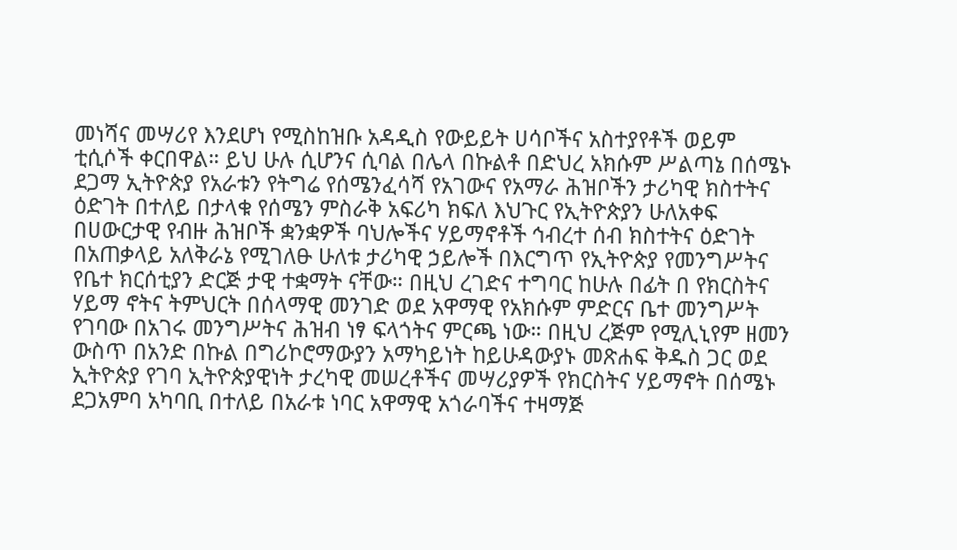መነሻና መሣሪየ እንደሆነ የሚስከዝቡ አዳዲስ የውይይት ሀሳቦችና አስተያየቶች ወይም ቲሲሶች ቀርበዋል። ይህ ሁሉ ሲሆንና ሲባል በሌላ በኩልቶ በድህረ አክሱም ሥልጣኔ በሰሜኑ ደጋማ ኢትዮጵያ የአራቱን የትግሬ የሰሜንፈሳሻ የአገውና የአማራ ሕዝቦችን ታሪካዊ ክስተትና ዕድገት በተለይ በታላቁ የሰሜን ምስራቅ አፍሪካ ክፍለ እህጉር የኢትዮጵያን ሁለአቀፍ በሀውርታዊ የብዙ ሕዝቦች ቋንቋዎች ባህሎችና ሃይማኖቶች ኅብረተ ሰብ ክስተትና ዕድገት በአጠቃላይ አለቅራኔ የሚገለፁ ሁለቱ ታሪካዊ ኃይሎች በእርግጥ የኢትዮጵያ የመንግሥትና የቤተ ክርሰቲያን ድርጅ ታዊ ተቋማት ናቸው። በዚህ ረገድና ተግባር ከሁሉ በፊት በ የክርስትና ሃይማ ኖትና ትምህርት በሰላማዊ መንገድ ወደ አዋማዊ የአክሱም ምድርና ቤተ መንግሥት የገባው በአገሩ መንግሥትና ሕዝብ ነፃ ፍላጎትና ምርጫ ነው። በዚህ ረጅም የሚሊኒየም ዘመን ውስጥ በአንድ በኩል በግሪኮሮማውያን አማካይነት ከይሁዳውያኑ መጽሐፍ ቅዱስ ጋር ወደ ኢትዮጵያ የገባ ኢትዮጵያዊነት ታረካዊ መሠረቶችና መሣሪያዎች የክርስትና ሃይማኖት በሰሜኑ ደጋአምባ አካባቢ በተለይ በአራቱ ነባር አዋማዊ አጎራባችና ተዛማጅ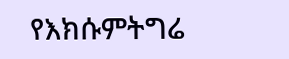የእክሱምትግሬ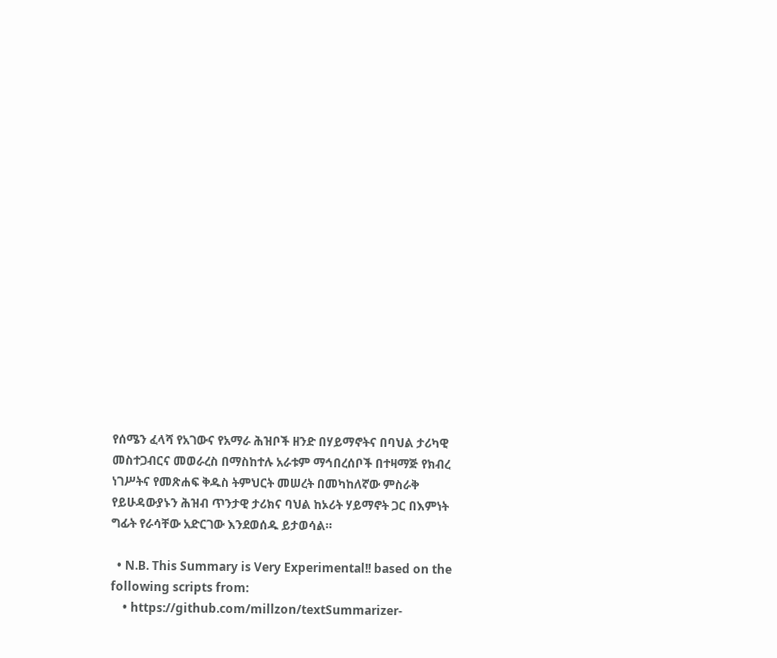የሰሜን ፈላሻ የአገውና የአማራ ሕዝቦች ዘንድ በሃይማኖትና በባህል ታሪካዊ መስተጋብርና መወራረስ በማስከተሉ አራቱም ማኅበረሰቦች በተዛማጅ የክብረ ነገሥትና የመጽሐፍ ቅዱስ ትምህርት መሠረት በመካከለኛው ምስራቅ የይሁዳውያኑን ሕዝብ ጥንታዊ ታሪክና ባህል ከኦሪት ሃይማኖት ጋር በእምነት ግፊት የራሳቸው አድርገው እንደወሰዱ ይታወሳል።

  • N.B. This Summary is Very Experimental!! based on the following scripts from:
    • https://github.com/millzon/textSummarizer-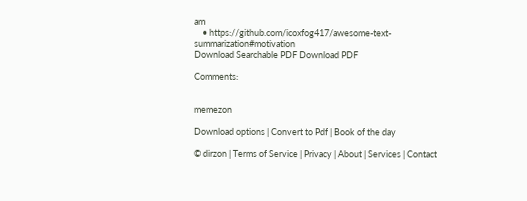am
    • https://github.com/icoxfog417/awesome-text-summarization#motivation
Download Searchable PDF Download PDF

Comments:


memezon

Download options | Convert to Pdf | Book of the day

© dirzon | Terms of Service | Privacy | About | Services | Contact